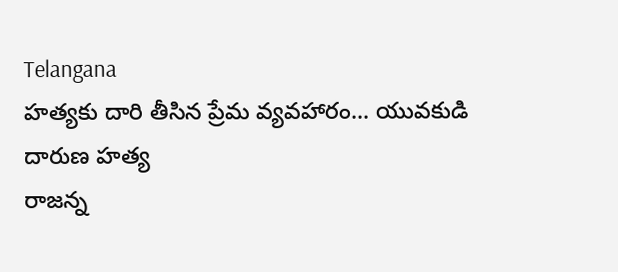Telangana
హత్యకు దారి తీసిన ప్రేమ వ్యవహారం... యువకుడి దారుణ హత్య
రాజన్న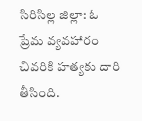సిరిసిల్ల జిల్లా: ఓ ప్రేమ వ్యవహారం చివరికి హత్యకు దారి తీసింది.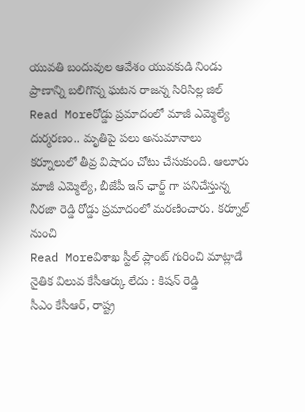యువతి బందువుల ఆవేశం యువకుడి నిండు ప్రాణాన్ని బలిగొన్న ఘటన రాజన్న సిరిసిల్ల జిల్
Read Moreరోడ్డు ప్రమాదంలో మాజీ ఎమ్మెల్యే దుర్మరణం.. మృతిపై పలు అనుమానాలు
కర్నూలులో తీవ్ర విషాదం చోటు చేసుకుంది. ఆలూరు మాజీ ఎమ్మెల్యే, బీజేపీ ఇన్ ఛార్జ్ గా పనిచేస్తున్న నీరజా రెడ్డి రోడ్డు ప్రమాదంలో మరణించారు. కర్నూల్ నుంచి
Read Moreవిశాఖ స్టీల్ ప్లాంట్ గురించి మాట్లాడే నైతిక విలువ కేసీఆర్కు లేదు : కిషన్ రెడ్డి
సీఎం కేసీఆర్, రాష్ట్ర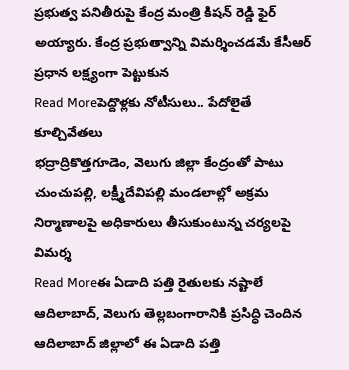ప్రభుత్వ పనితీరుపై కేంద్ర మంత్రి కిషన్ రెడ్డి ఫైర్ అయ్యారు. కేంద్ర ప్రభుత్వాన్ని విమర్శించడమే కేసీఆర్ ప్రధాన లక్ష్యంగా పెట్టుకున
Read Moreపెద్దొళ్లకు నోటీసులు.. పేదోలైతే కూల్చివేతలు
భద్రాద్రికొత్తగూడెం, వెలుగు జిల్లా కేంద్రంతో పాటు చుంచుపల్లి, లక్ష్మీదేవిపల్లి మండలాల్లో అక్రమ నిర్మాణాలపై అధికారులు తీసుకుంటున్న చర్యలపై విమర్శ
Read Moreఈ ఏడాది పత్తి రైతులకు నష్టాలే
ఆదిలాబాద్, వెలుగు తెల్లబంగారానికి ప్రసిద్ధి చెందిన ఆదిలాబాద్ జిల్లాలో ఈ ఏడాది పత్తి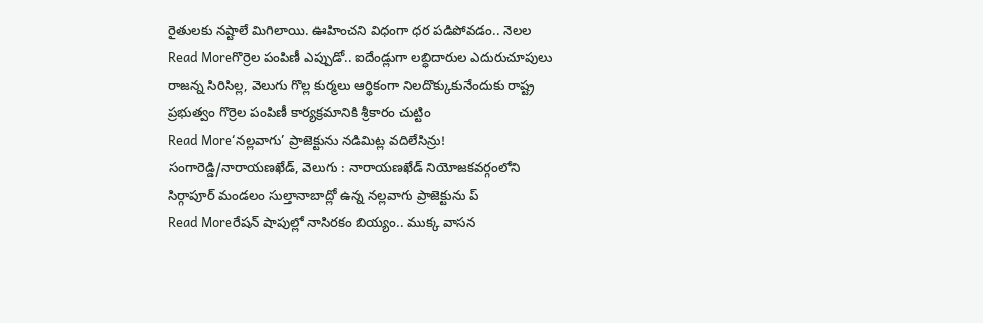రైతులకు నష్టాలే మిగిలాయి. ఊహించని విధంగా ధర పడిపోవడం.. నెలల
Read Moreగొర్రెల పంపిణీ ఎప్పుడో.. ఐదేండ్లుగా లబ్ధిదారుల ఎదురుచూపులు
రాజన్న సిరిసిల్ల, వెలుగు గొల్ల కుర్మలు ఆర్థికంగా నిలదొక్కుకునేందుకు రాష్ట్ర ప్రభుత్వం గొర్రెల పంపిణీ కార్యక్రమానికి శ్రీకారం చుట్టిం
Read More‘నల్లవాగు’ ప్రాజెక్టును నడిమిట్ల వదిలేసిన్రు!
సంగారెడ్డి/నారాయణఖేడ్, వెలుగు : నారాయణఖేడ్ నియోజకవర్గంలోని సిర్గాపూర్ మండలం సుల్తానాబాద్లో ఉన్న నల్లవాగు ప్రాజెక్టును ప్
Read Moreరేషన్ షాపుల్లో నాసిరకం బియ్యం.. ముక్క వాసన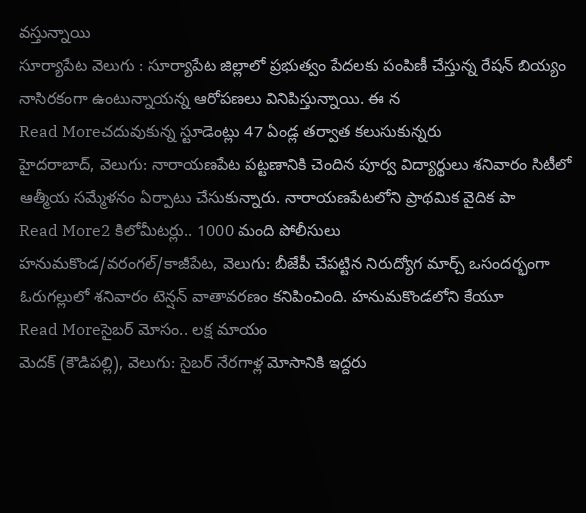వస్తున్నాయి
సూర్యాపేట వెలుగు : సూర్యాపేట జిల్లాలో ప్రభుత్వం పేదలకు పంపిణీ చేస్తున్న రేషన్ బియ్యం నాసిరకంగా ఉంటున్నాయన్న ఆరోపణలు వినిపిస్తున్నాయి. ఈ న
Read Moreచదువుకున్న స్టూడెంట్లు 47 ఏండ్ల తర్వాత కలుసుకున్నరు
హైదరాబాద్, వెలుగు: నారాయణపేట పట్టణానికి చెందిన పూర్వ విద్యార్థులు శనివారం సిటీలో ఆత్మీయ సమ్మేళనం ఏర్పాటు చేసుకున్నారు. నారాయణపేటలోని ప్రాథమిక వైదిక పా
Read More2 కిలోమీటర్లు.. 1000 మంది పోలీసులు
హనుమకొండ/వరంగల్/కాజీపేట, వెలుగు: బీజేపీ చేపట్టిన నిరుద్యోగ మార్చ్ ఒసందర్భంగా ఓరుగల్లులో శనివారం టెన్షన్ వాతావరణం కనిపించింది. హనుమకొండలోని కేయూ
Read Moreసైబర్ మోసం.. లక్ష మాయం
మెదక్ (కౌడిపల్లి), వెలుగు: సైబర్ నేరగాళ్ల మోసానికి ఇద్దరు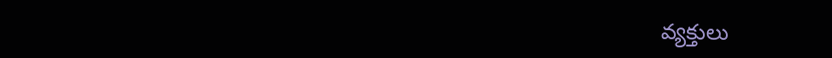వ్యక్తులు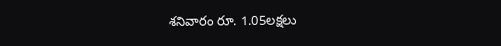శనివారం రూ. 1.05లక్షలు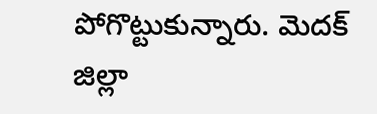పోగొట్టుకున్నారు. మెదక్ జిల్లా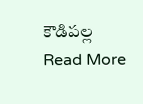కౌడిపల్ల
Read More